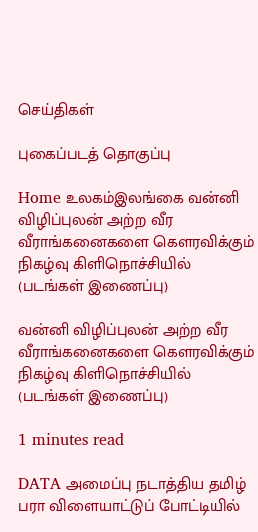செய்திகள்

புகைப்படத் தொகுப்பு

Home உலகம்இலங்கை வன்னி விழிப்புலன் அற்ற வீர வீராங்கனைகளை கௌரவிக்கும் நிகழ்வு கிளிநொச்சியில் (படங்கள் இணைப்பு)

வன்னி விழிப்புலன் அற்ற வீர வீராங்கனைகளை கௌரவிக்கும் நிகழ்வு கிளிநொச்சியில் (படங்கள் இணைப்பு)

1 minutes read

DATA அமைப்பு நடாத்திய தமிழ் பரா விளையாட்டுப் போட்டியில்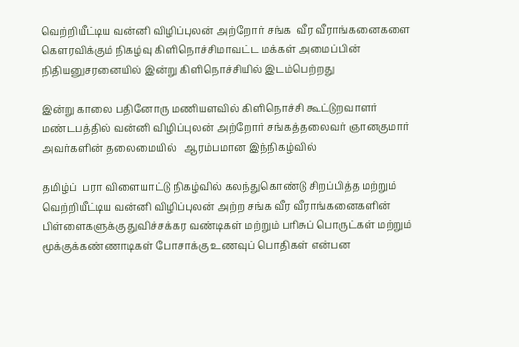வெற்றியீட்டிய வன்னி விழிப்புலன் அற்றோர் சங்க  வீர வீராங்கனைகளை கௌரவிக்கும் நிகழ்வு கிளிநொச்சிமாவட்ட மக்கள் அமைப்பின் நிதியனுசரனையில் இன்று கிளிநொச்சியில் இடம்பெற்றது

இன்று காலை பதினோரு மணியளவில் கிளிநொச்சி கூட்டுறவாளர் மண்டபத்தில் வன்னி விழிப்புலன் அற்றோர் சங்கத்தலைவர் ஞானகுமார் அவர்களின் தலைமையில்   ஆரம்பமான இந்நிகழ்வில்

தமிழ்ப்  பரா விளையாட்டு நிகழ்வில் கலந்துகொண்டு சிறப்பித்த மற்றும் வெற்றியீட்டிய வன்னி விழிப்புலன் அற்ற சங்க வீர வீராங்கனைகளின் பிள்ளைகளுக்கு துவிச்சக்கர வண்டிகள் மற்றும் பரிசுப் பொருட்கள் மற்றும் மூக்குக்கண்ணாடிகள் போசாக்கு உணவுப் பொதிகள் என்பன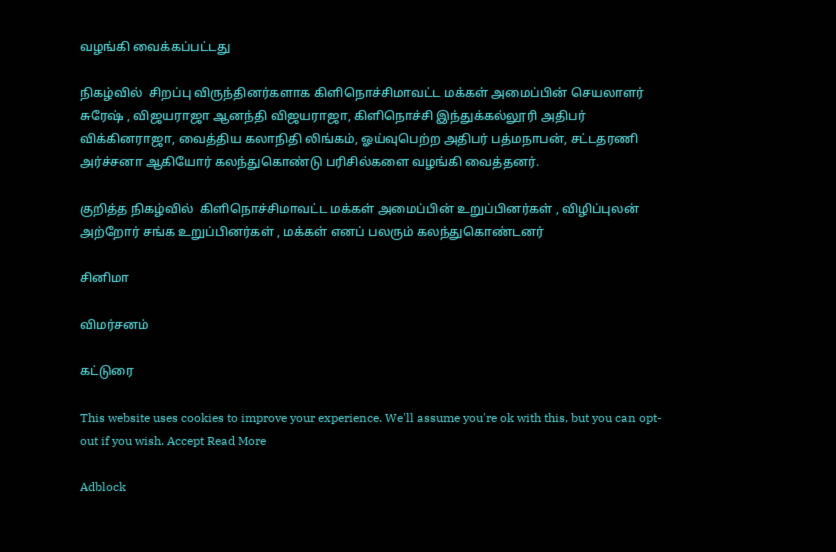வழங்கி வைக்கப்பட்டது

நிகழ்வில்  சிறப்பு விருந்தினர்களாக கிளிநொச்சிமாவட்ட மக்கள் அமைப்பின் செயலாளர்   சுரேஷ் , விஜயராஜா ஆனந்தி விஜயராஜா, கிளிநொச்சி இந்துக்கல்லூரி அதிபர் விக்கினராஜா, வைத்திய கலாநிதி லிங்கம், ஓய்வுபெற்ற அதிபர் பத்மநாபன், சட்டதரணி அர்ச்சனா ஆகியோர் கலந்துகொண்டு பரிசில்களை வழங்கி வைத்தனர்.

குறித்த நிகழ்வில்  கிளிநொச்சிமாவட்ட மக்கள் அமைப்பின் உறுப்பினர்கள் , விழிப்புலன் அற்றோர் சங்க உறுப்பினர்கள் , மக்கள் எனப் பலரும் கலந்துகொண்டனர்

சினிமா

விமர்சனம்

கட்டுரை

This website uses cookies to improve your experience. We'll assume you're ok with this, but you can opt-out if you wish. Accept Read More

Adblock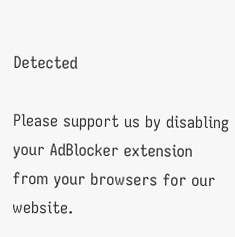Detected

Please support us by disabling your AdBlocker extension from your browsers for our website.